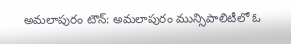అమలాపురం టౌన్: అమలాపురం మున్సిపాలిటీలో ఓ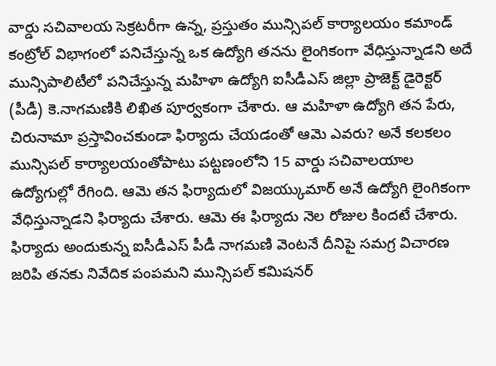వార్డు సచివాలయ సెక్రటరీగా ఉన్న, ప్రస్తుతం మున్సిపల్ కార్యాలయం కమాండ్ కంట్రోల్ విభాగంలో పనిచేస్తున్న ఒక ఉద్యోగి తనను లైంగికంగా వేధిస్తున్నాడని అదే మున్సిపాలిటీలో పనిచేస్తున్న మహిళా ఉద్యోగి ఐసీడీఎస్ జిల్లా ప్రాజెక్ట్ డైరెక్టర్ (పీడీ) కె.నాగమణికి లిఖిత పూర్వకంగా చేశారు. ఆ మహిళా ఉద్యోగి తన పేరు, చిరునామా ప్రస్తావించకుండా ఫిర్యాదు చేయడంతో ఆమె ఎవరు? అనే కలకలం మున్సిపల్ కార్యాలయంతోపాటు పట్టణంలోని 15 వార్డు సచివాలయాల ఉద్యోగుల్లో రేగింది. ఆమె తన ఫిర్యాదులో విజయ్కుమార్ అనే ఉద్యోగి లైంగికంగా వేధిస్తున్నాడని ఫిర్యాదు చేశారు. ఆమె ఈ ఫిర్యాదు నెల రోజుల కిందటే చేశారు. ఫిర్యాదు అందుకున్న ఐసీడీఎస్ పీడీ నాగమణి వెంటనే దీనిపై సమగ్ర విచారణ జరిపి తనకు నివేదిక పంపమని మున్సిపల్ కమిషనర్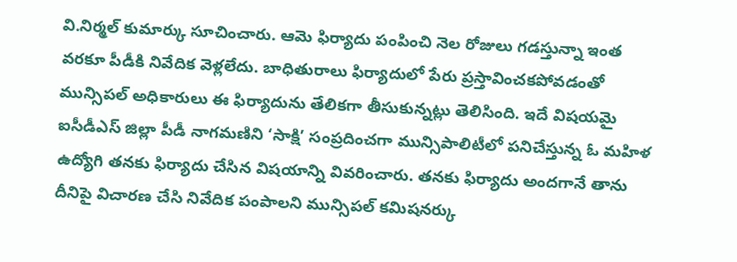వి.నిర్మల్ కుమార్కు సూచించారు. ఆమె ఫిర్యాదు పంపించి నెల రోజులు గడస్తున్నా ఇంత వరకూ పీడీకి నివేదిక వెళ్లలేదు. బాధితురాలు ఫిర్యాదులో పేరు ప్రస్తావించకపోవడంతో మున్సిపల్ అధికారులు ఈ ఫిర్యాదును తేలికగా తీసుకున్నట్లు తెలిసింది. ఇదే విషయమై ఐసీడీఎస్ జిల్లా పీడీ నాగమణిని ‘సాక్షి’ సంప్రదించగా మున్సిపాలిటీలో పనిచేస్తున్న ఓ మహిళ ఉద్యోగి తనకు ఫిర్యాదు చేసిన విషయాన్ని వివరించారు. తనకు ఫిర్యాదు అందగానే తాను దీనిపై విచారణ చేసి నివేదిక పంపాలని మున్సిపల్ కమిషనర్కు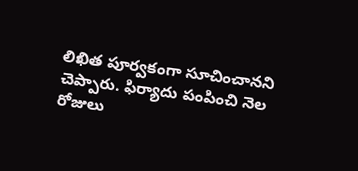లిఖిత పూర్వకంగా సూచించానని చెప్పారు. ఫిర్యాదు పంపించి నెల రోజులు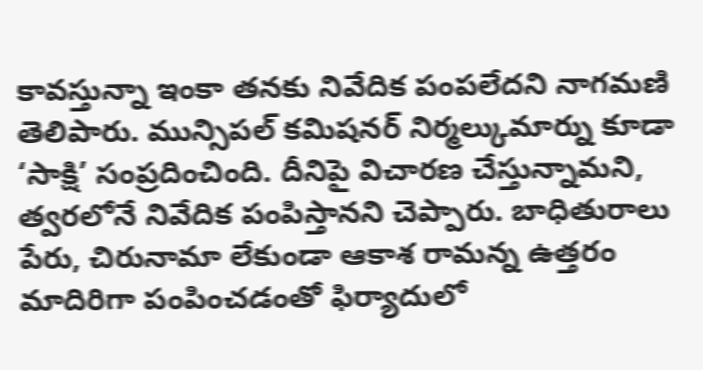కావస్తున్నా ఇంకా తనకు నివేదిక పంపలేదని నాగమణి తెలిపారు. మున్సిపల్ కమిషనర్ నిర్మల్కుమార్ను కూడా ‘సాక్షి’ సంప్రదించింది. దీనిపై విచారణ చేస్తున్నామని, త్వరలోనే నివేదిక పంపిస్తానని చెప్పారు. బాధితురాలు పేరు, చిరునామా లేకుండా ఆకాశ రామన్న ఉత్తరం మాదిరిగా పంపించడంతో ఫిర్యాదులో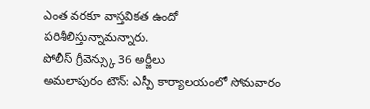ఎంత వరకూ వాస్తవికత ఉందో పరిశీలిస్తున్నామన్నారు.
పోలీస్ గ్రీవెన్స్కు 36 అర్జీలు
అమలాపురం టౌన్: ఎస్పీ కార్యాలయంలో సోమవారం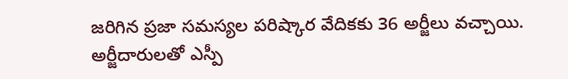జరిగిన ప్రజా సమస్యల పరిష్కార వేదికకు 36 అర్జీలు వచ్చాయి. అర్జీదారులతో ఎస్పీ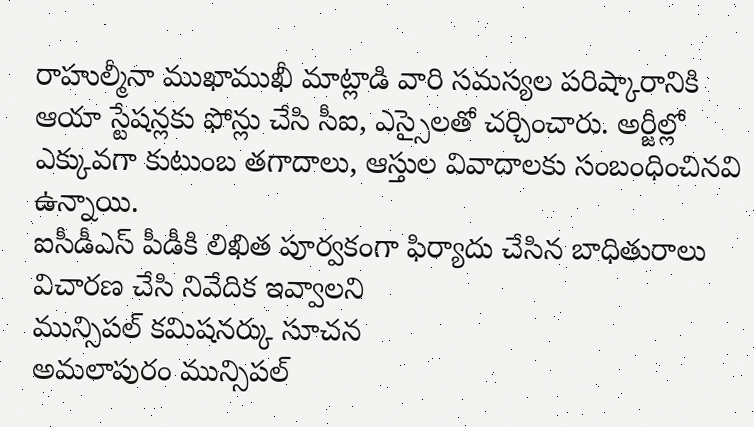రాహుల్మీనా ముఖాముఖీ మాట్లాడి వారి సమస్యల పరిష్కారానికి ఆయా స్టేషన్లకు ఫోన్లు చేసి సీఐ, ఎస్సైలతో చర్చించారు. అర్జీల్లో ఎక్కువగా కుటుంబ తగాదాలు, ఆస్తుల వివాదాలకు సంబంధించినవి ఉన్నాయి.
ఐసీడీఎస్ పీడీకి లిఖిత పూర్వకంగా ఫిర్యాదు చేసిన బాధితురాలు
విచారణ చేసి నివేదిక ఇవ్వాలని
మున్సిపల్ కమిషనర్కు సూచన
అమలాపురం మున్సిపల్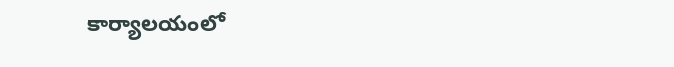కార్యాలయంలో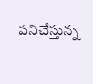పనిచేస్తున్న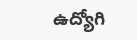ఉద్యోగి